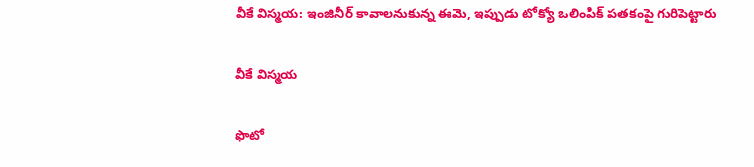వీకే విస్మయ: ఇంజినీర్ కావాలనుకున్న ఈమె, ఇప్పుడు టోక్యో ఒలింపిక్ పతకంపై గురిపెట్టారు

వీకే విస్మయ

ఫొటో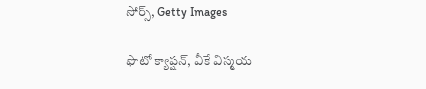సోర్స్, Getty Images

ఫొటో క్యాప్షన్, వీకే విస్మయ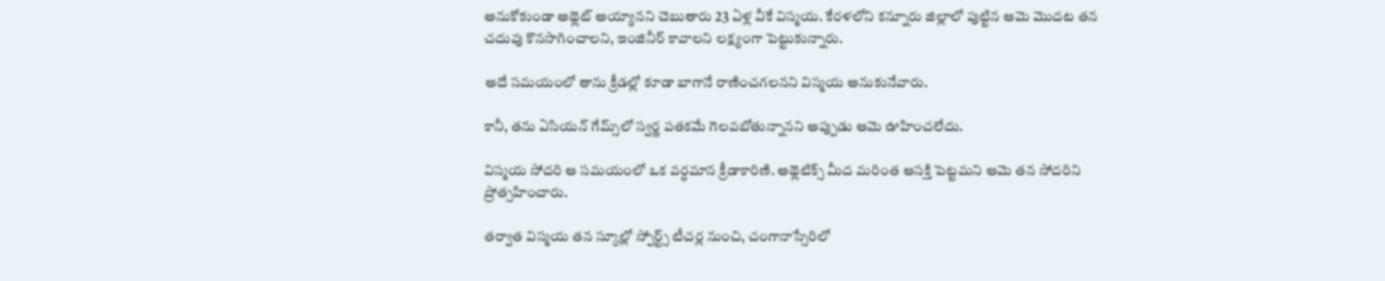అనుకోకుండా అథ్లెట్ అయ్యానని చెబుతారు 23 ఏళ్ల వీకే విస్మయ. కేరళలోని కన్నూరు జిల్లాలో పుట్టిన ఆమె మొదట తన చదువు కొనసాగించాలని, ఇంజినీర్ కావాలని లక్ష్యంగా పెట్టుకున్నారు.

అదే సమయంలో తాను క్రీడల్లో కూడా బాగానే రాణించగలనని విస్మయ అనుకునేవారు.

కానీ, తను ఏసియన్ గేమ్స్‌లో స్వర్ణ పతకమే గెలవబోతున్నానని అప్పుడు ఆమె ఊహించలేదు.

విస్మయ సోదరి ఆ సమయంలో ఒక వర్ధమాన క్రీడాకారిణి. అథ్లెటిక్స్ మీద మరింత ఆసక్తి పెట్టమని ఆమె తన సోదరిని ప్రోత్సహించారు.

తర్వాత విస్మయ తన స్కూల్లో స్పోర్ట్స్ టీచర్ల నుంచి, చంగానాస్సేరిలో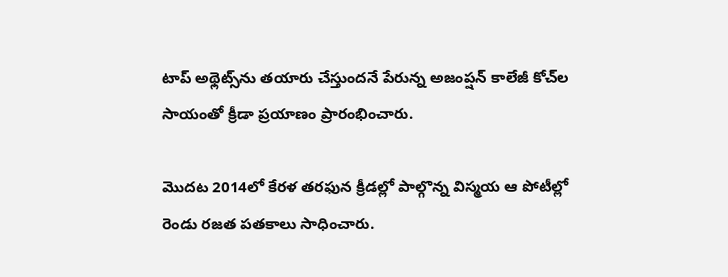టాప్ అథ్లెట్స్‌ను తయారు చేస్తుందనే పేరున్న అజంప్షన్ కాలేజీ కోచ్‌ల సాయంతో క్రీడా ప్రయాణం ప్రారంభించారు.

మొదట 2014లో కేరళ తరఫున క్రీడల్లో పాల్గొన్న విస్మయ ఆ పోటీల్లో రెండు రజత పతకాలు సాధించారు.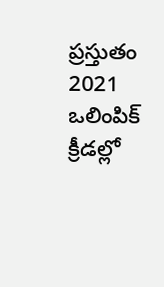ప్రస్తుతం 2021 ఒలింపిక్ క్రీడల్లో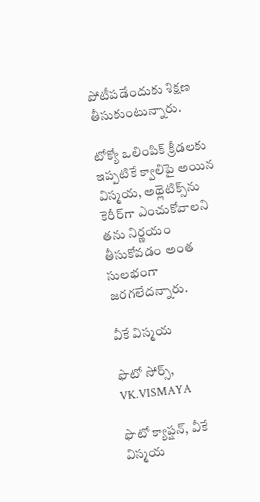పోటీపడేందుకు శిక్షణ తీసుకుంటున్నారు.

టోక్యో ఒలింపిక్ క్రీడలకు ఇప్పటికే క్వాలిపై అయిన విస్మయ, అథ్లెటిక్స్‌ను కెరీర్‌గా ఎంచుకోవాలని తను నిర్ణయం తీసుకోవడం అంత సులభంగా జరగలేదన్నారు.

వీకే విస్మయ

ఫొటో సోర్స్, VK.VISMAYA

ఫొటో క్యాప్షన్, వీకే విస్మయ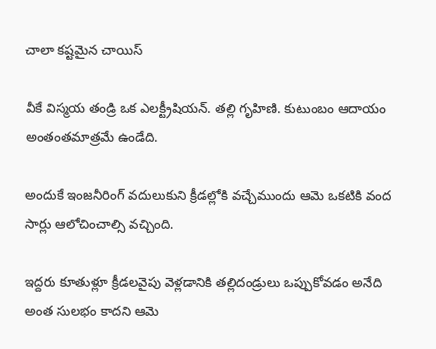చాలా కష్టమైన చాయిస్

వీకే విస్మయ తండ్రి ఒక ఎలక్ట్రీషియన్. తల్లి గృహిణి. కుటుంబం ఆదాయం అంతంతమాత్రమే ఉండేది.

అందుకే ఇంజనీరింగ్ వదులుకుని క్రీడల్లోకి వచ్చేముందు ఆమె ఒకటికి వంద సార్లు ఆలోచించాల్సి వచ్చింది.

ఇద్దరు కూతుళ్లూ క్రీడలవైపు వెళ్లడానికి తల్లిదండ్రులు ఒప్పుకోవడం అనేది అంత సులభం కాదని ఆమె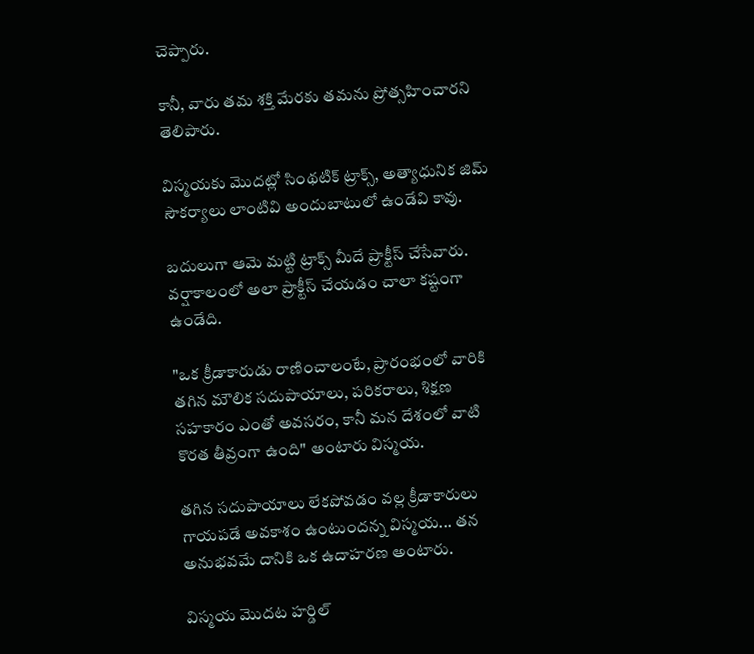చెప్పారు.

కానీ, వారు తమ శక్తి మేరకు తమను ప్రోత్సహించారని తెలిపారు.

విస్మయకు మొదట్లో సింథటిక్ ట్రాక్స్, అత్యాధునిక జిమ్ సౌకర్యాలు లాంటివి అందుబాటులో ఉండేవి కావు.

బదులుగా ఆమె మట్టి ట్రాక్స్ మీదే ప్రాక్టీస్ చేసేవారు. వర్షాకాలంలో అలా ప్రాక్టీస్ చేయడం చాలా కష్టంగా ఉండేది.

"ఒక క్రీడాకారుడు రాణించాలంటే, ప్రారంభంలో వారికి తగిన మౌలిక సదుపాయాలు, పరికరాలు, శిక్షణ సహకారం ఎంతో అవసరం, కానీ మన దేశంలో వాటి కొరత తీవ్రంగా ఉంది" అంటారు విస్మయ.

తగిన సదుపాయాలు లేకపోవడం వల్ల క్రీడాకారులు గాయపడే అవకాశం ఉంటుందన్న విస్మయ... తన అనుభవమే దానికి ఒక ఉదాహరణ అంటారు.

విస్మయ మొదట హర్డిల్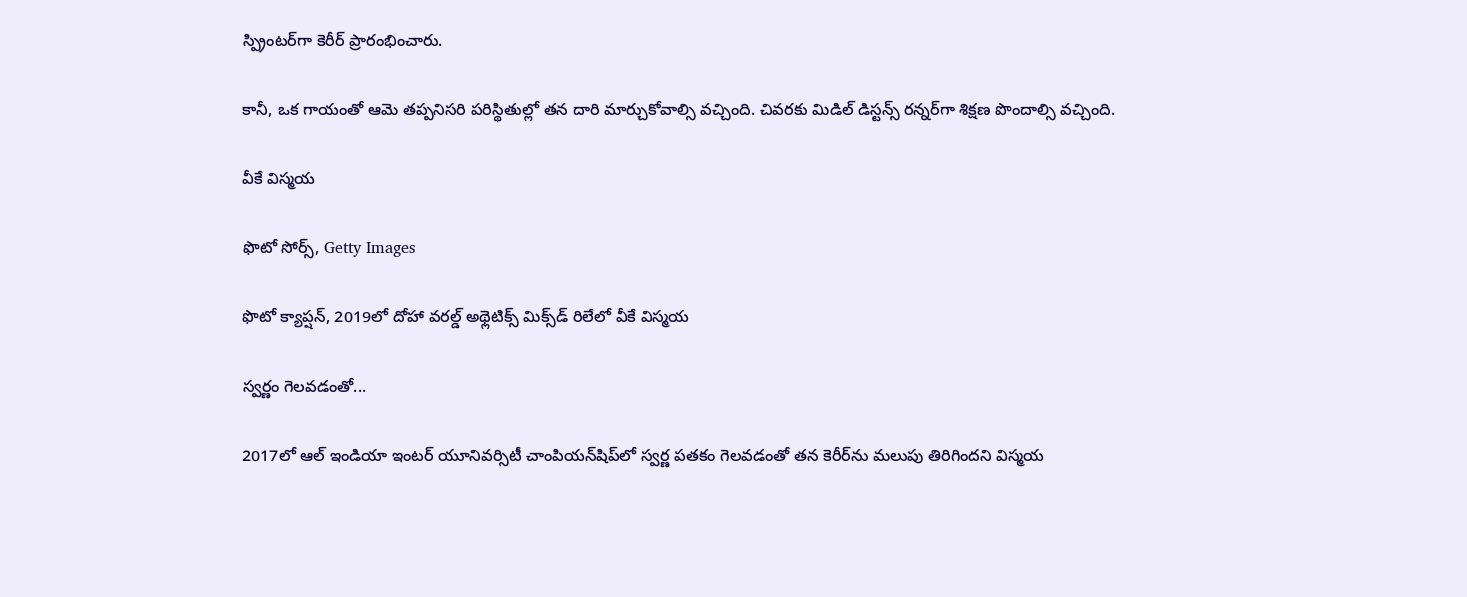స్ప్రింటర్‌గా కెరీర్ ప్రారంభించారు.

కానీ, ఒక గాయంతో ఆమె తప్పనిసరి పరిస్థితుల్లో తన దారి మార్చుకోవాల్సి వచ్చింది. చివరకు మిడిల్ డిస్టన్స్ రన్నర్‌గా శిక్షణ పొందాల్సి వచ్చింది.

వీకే విస్మయ

ఫొటో సోర్స్, Getty Images

ఫొటో క్యాప్షన్, 2019లో దోహా వరల్డ్ అథ్లెటిక్స్ మిక్స్‌డ్ రిలేలో వీకే విస్మయ

స్వర్ణం గెలవడంతో...

2017లో ఆల్ ఇండియా ఇంటర్ యూనివర్సిటీ చాంపియన్‌షిప్‌లో స్వర్ణ పతకం గెలవడంతో తన కెరీర్‌ను మలుపు తిరిగిందని విస్మయ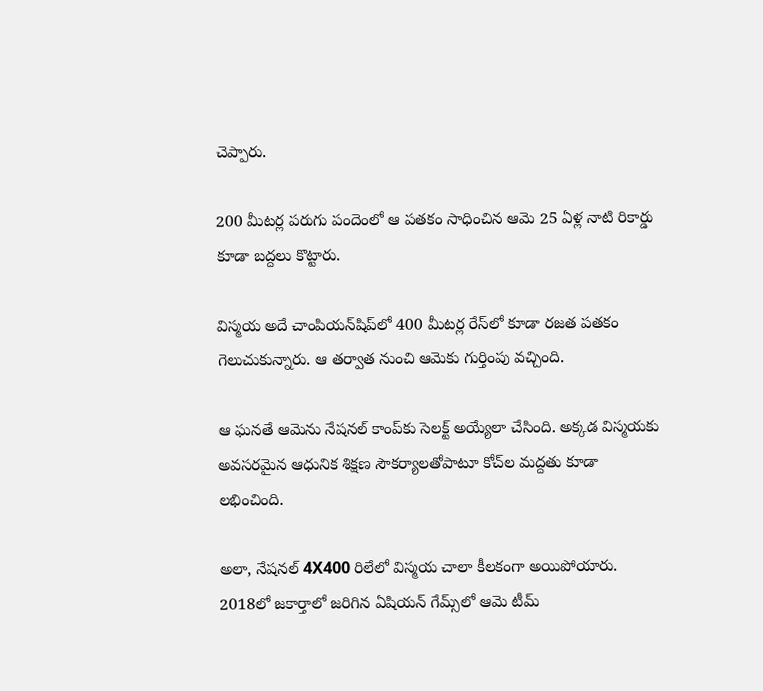చెప్పారు.

200 మీటర్ల పరుగు పందెంలో ఆ పతకం సాధించిన ఆమె 25 ఏళ్ల నాటి రికార్డు కూడా బద్దలు కొట్టారు.

విస్మయ అదే చాంపియన్‌షిప్‌లో 400 మీటర్ల రేస్‌లో కూడా రజత పతకం గెలుచుకున్నారు. ఆ తర్వాత నుంచి ఆమెకు గుర్తింపు వచ్చింది.

ఆ ఘనతే ఆమెను నేషనల్ కాంప్‌కు సెలక్ట్ అయ్యేలా చేసింది. అక్కడ విస్మయకు అవసరమైన ఆధునిక శిక్షణ సౌకర్యాలతోపాటూ కోచ్‌ల మద్దతు కూడా లభించింది.

అలా, నేషనల్ 4X400 రిలేలో విస్మయ చాలా కీలకంగా అయిపోయారు. 2018లో జకార్తాలో జరిగిన ఏషియన్ గేమ్స్‌లో ఆమె టీమ్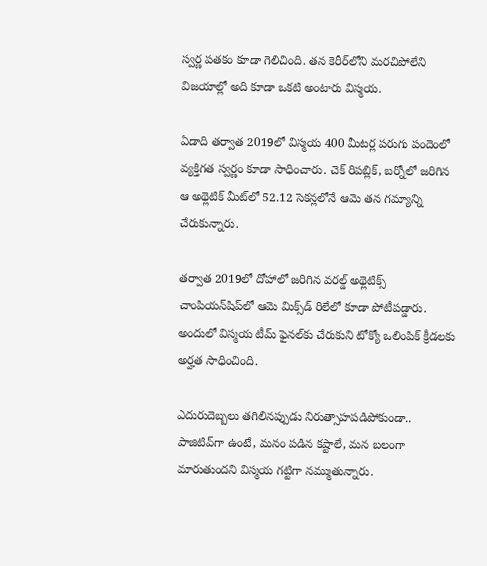స్వర్ణ పతకం కూడా గెలిచింది. తన కెరీర్‌లోని మరచిపోలేని విజయాల్లో అది కూడా ఒకటి అంటారు విస్మయ.

ఏడాది తర్వాత 2019లో విస్మయ 400 మీటర్ల పరుగు పందెంలో వ్యక్తిగత స్వర్ణం కూడా సాధించారు. చెక్ రిపబ్లిక్‌, బర్నోలో జరిగిన ఆ అథ్లెటిక్ మీట్‌లో 52.12 సెకన్లలోనే ఆమె తన గమ్యాన్ని చేరుకున్నారు.

తర్వాత 2019లో దోహాలో జరిగిన వరల్డ్ అథ్లెటిక్స్ చాంపియన్‌షిప్‌లో ఆమె మిక్స్‌డ్ రిలేలో కూడా పోటీపడ్డారు. అందులో విస్మయ టీమ్ ఫైనల్‌కు చేరుకుని టోక్యో ఒలింపిక్ క్రీడలకు అర్హత సాధించింది.

ఎదురుదెబ్బలు తగిలినప్పుడు నిరుత్సాహపడిపోకుండా.. పాజిటివ్‌గా ఉంటే, మనం పడిన కష్టాలే, మన బలంగా మారుతుందని విస్మయ గట్టిగా నమ్ముతున్నారు.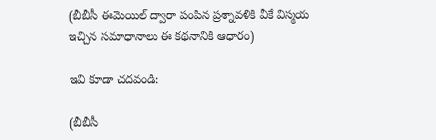(బీబీసీ ఈమెయిల్ ద్వారా పంపిన ప్రశ్నావళికి వీకే విస్మయ ఇచ్చిన సమాధానాలు ఈ కథనానికి ఆధారం)

ఇవి కూడా చదవండి:

(బీబీసీ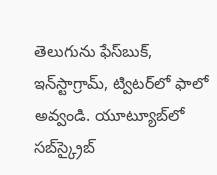తెలుగును ఫేస్‌బుక్, ఇన్‌స్టాగ్రామ్‌, ట్విటర్‌లో ఫాలో అవ్వండి. యూట్యూబ్‌లో సబ్‌స్క్రైబ్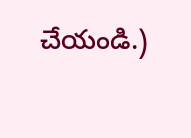చేయండి.)